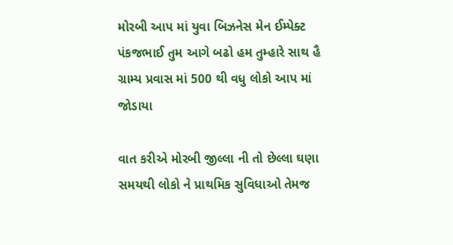મોરબી આપ માં યુવા બિઝનેસ મેન ઈમ્પેક્ટ
પંકજભાઈ તુમ આગે બઢો હમ તુમ્હારે સાથ હૈ ગ્રામ્ય પ્રવાસ માં 500 થી વધુ લોકો આપ માં જોડાયા

વાત કરીએ મોરબી જીલ્લા ની તો છેલ્લા ઘણા સમયથી લોકો ને પ્રાથમિક સુવિધાઓ તેમજ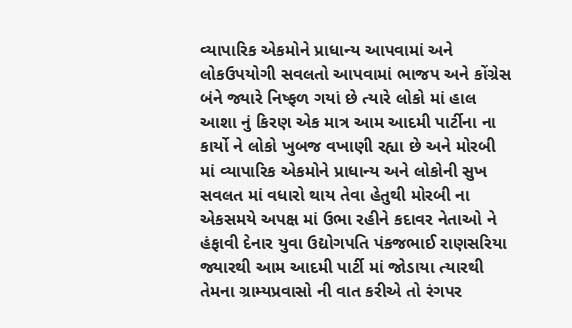વ્યાપારિક એકમોને પ્રાધાન્ય આપવામાં અને લોકઉપયોગી સવલતો આપવામાં ભાજપ અને કોંગ્રેસ બંને જ્યારે નિષ્ફળ ગયાં છે ત્યારે લોકો માં હાલ આશા નું કિરણ એક માત્ર આમ આદમી પાર્ટીના ના કાર્યો ને લોકો ખુબજ વખાણી રહ્યા છે અને મોરબી માં વ્યાપારિક એકમોને પ્રાધાન્ય અને લોકોની સુખ સવલત માં વધારો થાય તેવા હેતુથી મોરબી ના એકસમયે અપક્ષ માં ઉભા રહીને કદાવર નેતાઓ ને હંફાવી દેનાર યુવા ઉદ્યોગપતિ પંકજભાઈ રાણસરિયા જ્યારથી આમ આદમી પાર્ટી માં જોડાયા ત્યારથી તેમના ગ્રામ્યપ્રવાસો ની વાત કરીએ તો રંગપર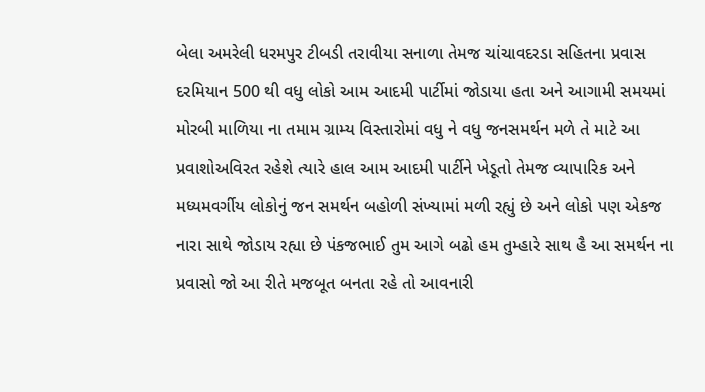બેલા અમરેલી ધરમપુર ટીબડી તરાવીયા સનાળા તેમજ ચાંચાવદરડા સહિતના પ્રવાસ દરમિયાન 500 થી વધુ લોકો આમ આદમી પાર્ટીમાં જોડાયા હતા અને આગામી સમયમાં મોરબી માળિયા ના તમામ ગ્રામ્ય વિસ્તારોમાં વધુ ને વધુ જનસમર્થન મળે તે માટે આ પ્રવાશોઅવિરત રહેશે ત્યારે હાલ આમ આદમી પાર્ટીને ખેડૂતો તેમજ વ્યાપારિક અને મધ્યમવર્ગીય લોકોનું જન સમર્થન બહોળી સંખ્યામાં મળી રહ્યું છે અને લોકો પણ એકજ નારા સાથે જોડાય રહ્યા છે પંકજભાઈ તુમ આગે બઢો હમ તુમ્હારે સાથ હૈ આ સમર્થન ના પ્રવાસો જો આ રીતે મજબૂત બનતા રહે તો આવનારી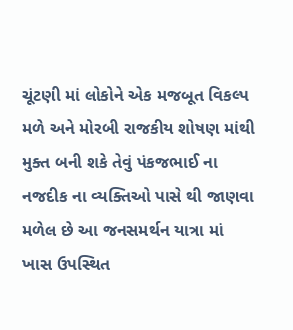ચૂંટણી માં લોકોને એક મજબૂત વિકલ્પ મળે અને મોરબી રાજકીય શોષણ માંથી મુક્ત બની શકે તેવું પંકજભાઈ ના નજદીક ના વ્યક્તિઓ પાસે થી જાણવા મળેલ છે આ જનસમર્થન યાત્રા માં ખાસ ઉપસ્થિત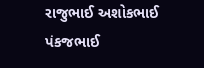રાજુભાઈ અશોકભાઈ પંકજભાઈ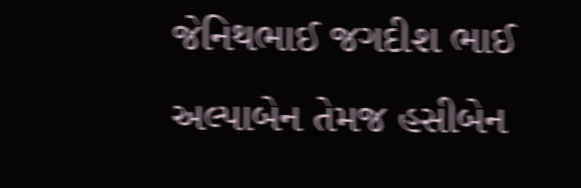જેનિથભાઈ જગદીશ ભાઈ અલ્પાબેન તેમજ હસીબેન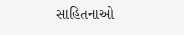સાહિતનાઓ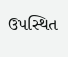ઉપસ્થિત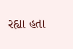રહ્યા હતા